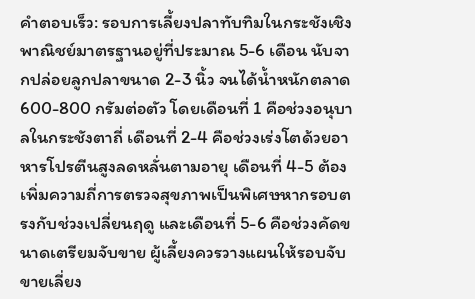คำตอบเร็ว: รอบการเลี้ยงปลาทับทิมในกระชังเชิงพาณิชย์มาตรฐานอยู่ที่ประมาณ 5-6 เดือน นับจากปล่อยลูกปลาขนาด 2-3 นิ้ว จนได้น้ำหนักตลาด 600-800 กรัมต่อตัว โดยเดือนที่ 1 คือช่วงอนุบาลในกระชังตาถี่ เดือนที่ 2-4 คือช่วงเร่งโตด้วยอาหารโปรตีนสูงลดหลั่นตามอายุ เดือนที่ 4-5 ต้องเพิ่มความถี่การตรวจสุขภาพเป็นพิเศษหากรอบตรงกับช่วงเปลี่ยนฤดู และเดือนที่ 5-6 คือช่วงคัดขนาดเตรียมจับขาย ผู้เลี้ยงควรวางแผนให้รอบจับขายเลี่ยง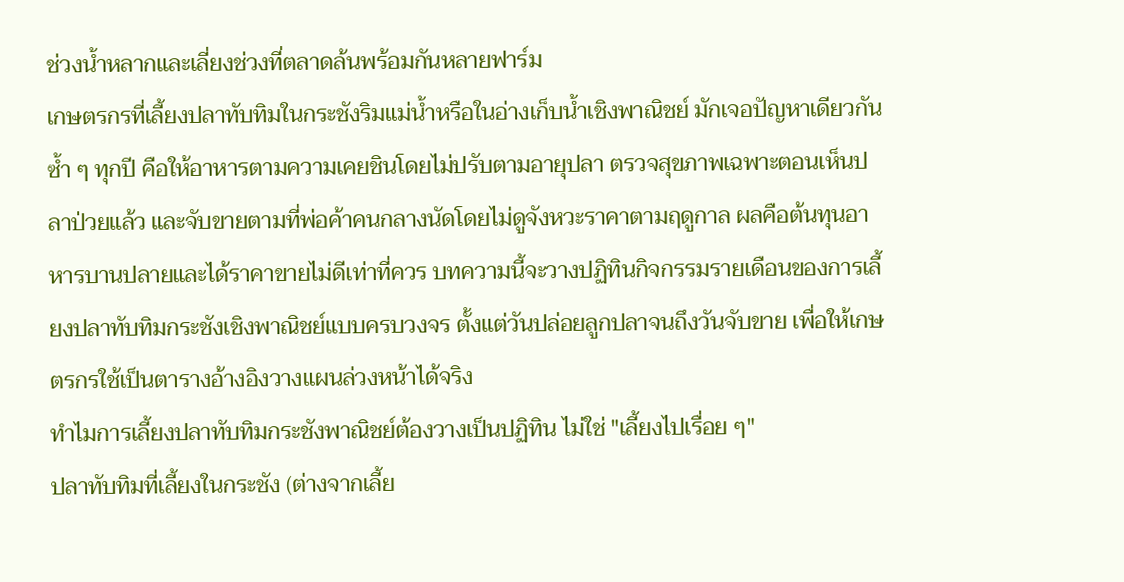ช่วงน้ำหลากและเลี่ยงช่วงที่ตลาดล้นพร้อมกันหลายฟาร์ม
เกษตรกรที่เลี้ยงปลาทับทิมในกระชังริมแม่น้ำหรือในอ่างเก็บน้ำเชิงพาณิชย์ มักเจอปัญหาเดียวกันซ้ำ ๆ ทุกปี คือให้อาหารตามความเคยชินโดยไม่ปรับตามอายุปลา ตรวจสุขภาพเฉพาะตอนเห็นปลาป่วยแล้ว และจับขายตามที่พ่อค้าคนกลางนัดโดยไม่ดูจังหวะราคาตามฤดูกาล ผลคือต้นทุนอาหารบานปลายและได้ราคาขายไม่ดีเท่าที่ควร บทความนี้จะวางปฏิทินกิจกรรมรายเดือนของการเลี้ยงปลาทับทิมกระชังเชิงพาณิชย์แบบครบวงจร ตั้งแต่วันปล่อยลูกปลาจนถึงวันจับขาย เพื่อให้เกษตรกรใช้เป็นตารางอ้างอิงวางแผนล่วงหน้าได้จริง
ทำไมการเลี้ยงปลาทับทิมกระชังพาณิชย์ต้องวางเป็นปฏิทิน ไม่ใช่ "เลี้ยงไปเรื่อย ๆ"
ปลาทับทิมที่เลี้ยงในกระชัง (ต่างจากเลี้ย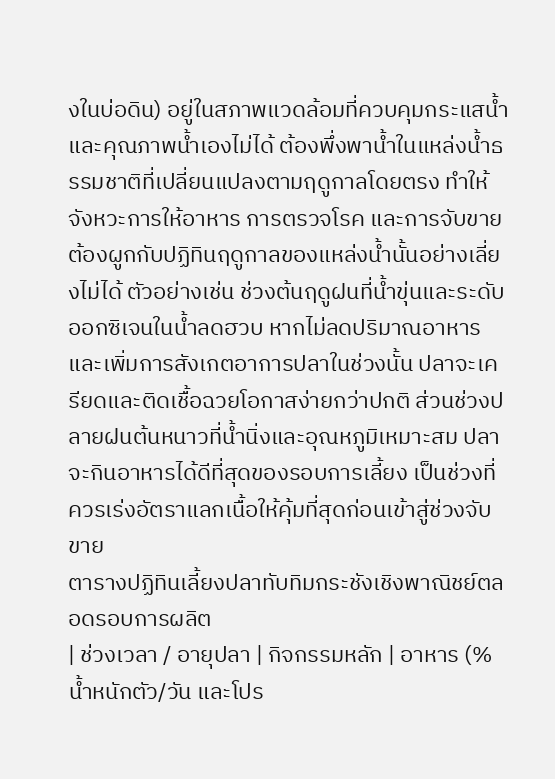งในบ่อดิน) อยู่ในสภาพแวดล้อมที่ควบคุมกระแสน้ำและคุณภาพน้ำเองไม่ได้ ต้องพึ่งพาน้ำในแหล่งน้ำธรรมชาติที่เปลี่ยนแปลงตามฤดูกาลโดยตรง ทำให้จังหวะการให้อาหาร การตรวจโรค และการจับขาย ต้องผูกกับปฏิทินฤดูกาลของแหล่งน้ำนั้นอย่างเลี่ยงไม่ได้ ตัวอย่างเช่น ช่วงต้นฤดูฝนที่น้ำขุ่นและระดับออกซิเจนในน้ำลดฮวบ หากไม่ลดปริมาณอาหารและเพิ่มการสังเกตอาการปลาในช่วงนั้น ปลาจะเครียดและติดเชื้อฉวยโอกาสง่ายกว่าปกติ ส่วนช่วงปลายฝนต้นหนาวที่น้ำนิ่งและอุณหภูมิเหมาะสม ปลาจะกินอาหารได้ดีที่สุดของรอบการเลี้ยง เป็นช่วงที่ควรเร่งอัตราแลกเนื้อให้คุ้มที่สุดก่อนเข้าสู่ช่วงจับขาย
ตารางปฏิทินเลี้ยงปลาทับทิมกระชังเชิงพาณิชย์ตลอดรอบการผลิต
| ช่วงเวลา / อายุปลา | กิจกรรมหลัก | อาหาร (% น้ำหนักตัว/วัน และโปร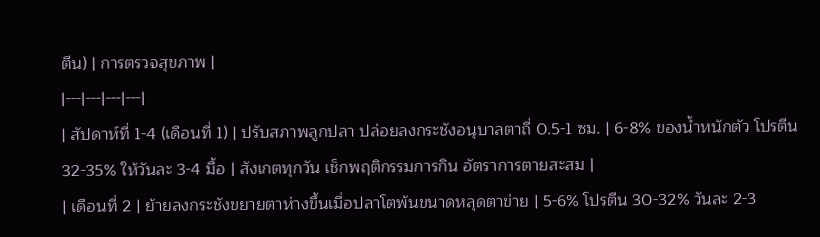ตีน) | การตรวจสุขภาพ |
|---|---|---|---|
| สัปดาห์ที่ 1-4 (เดือนที่ 1) | ปรับสภาพลูกปลา ปล่อยลงกระชังอนุบาลตาถี่ 0.5-1 ซม. | 6-8% ของน้ำหนักตัว โปรตีน 32-35% ให้วันละ 3-4 มื้อ | สังเกตทุกวัน เช็กพฤติกรรมการกิน อัตราการตายสะสม |
| เดือนที่ 2 | ย้ายลงกระชังขยายตาห่างขึ้นเมื่อปลาโตพ้นขนาดหลุดตาข่าย | 5-6% โปรตีน 30-32% วันละ 2-3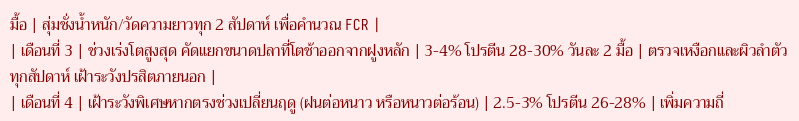มื้อ | สุ่มชั่งน้ำหนัก/วัดความยาวทุก 2 สัปดาห์ เพื่อคำนวณ FCR |
| เดือนที่ 3 | ช่วงเร่งโตสูงสุด คัดแยกขนาดปลาที่โตช้าออกจากฝูงหลัก | 3-4% โปรตีน 28-30% วันละ 2 มื้อ | ตรวจเหงือกและผิวลำตัวทุกสัปดาห์ เฝ้าระวังปรสิตภายนอก |
| เดือนที่ 4 | เฝ้าระวังพิเศษหากตรงช่วงเปลี่ยนฤดู (ฝนต่อหนาว หรือหนาวต่อร้อน) | 2.5-3% โปรตีน 26-28% | เพิ่มความถี่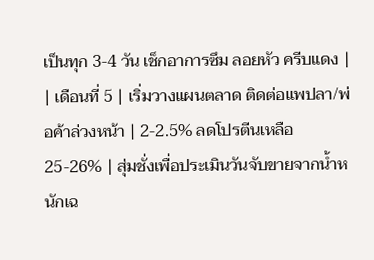เป็นทุก 3-4 วัน เช็กอาการซึม ลอยหัว ครีบแดง |
| เดือนที่ 5 | เริ่มวางแผนตลาด ติดต่อแพปลา/พ่อค้าล่วงหน้า | 2-2.5% ลดโปรตีนเหลือ 25-26% | สุ่มชั่งเพื่อประเมินวันจับขายจากน้ำหนักเฉ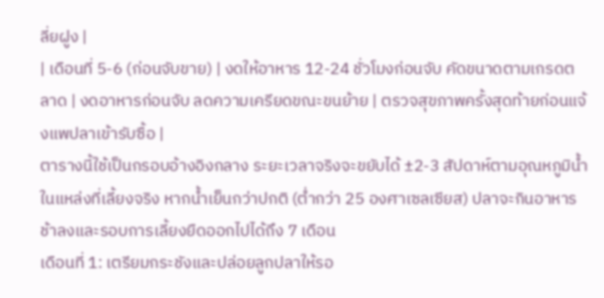ลี่ยฝูง |
| เดือนที่ 5-6 (ก่อนจับขาย) | งดให้อาหาร 12-24 ชั่วโมงก่อนจับ คัดขนาดตามเกรดตลาด | งดอาหารก่อนจับ ลดความเครียดขณะขนย้าย | ตรวจสุขภาพครั้งสุดท้ายก่อนแจ้งแพปลาเข้ารับซื้อ |
ตารางนี้ใช้เป็นกรอบอ้างอิงกลาง ระยะเวลาจริงจะขยับได้ ±2-3 สัปดาห์ตามอุณหภูมิน้ำในแหล่งที่เลี้ยงจริง หากน้ำเย็นกว่าปกติ (ต่ำกว่า 25 องศาเซลเซียส) ปลาจะกินอาหารช้าลงและรอบการเลี้ยงยืดออกไปได้ถึง 7 เดือน
เดือนที่ 1: เตรียมกระชังและปล่อยลูกปลาให้รอ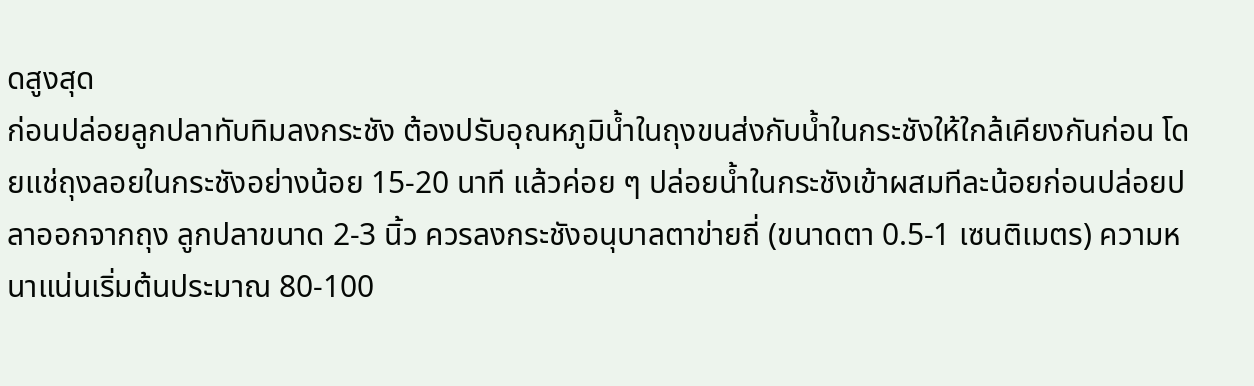ดสูงสุด
ก่อนปล่อยลูกปลาทับทิมลงกระชัง ต้องปรับอุณหภูมิน้ำในถุงขนส่งกับน้ำในกระชังให้ใกล้เคียงกันก่อน โดยแช่ถุงลอยในกระชังอย่างน้อย 15-20 นาที แล้วค่อย ๆ ปล่อยน้ำในกระชังเข้าผสมทีละน้อยก่อนปล่อยปลาออกจากถุง ลูกปลาขนาด 2-3 นิ้ว ควรลงกระชังอนุบาลตาข่ายถี่ (ขนาดตา 0.5-1 เซนติเมตร) ความหนาแน่นเริ่มต้นประมาณ 80-100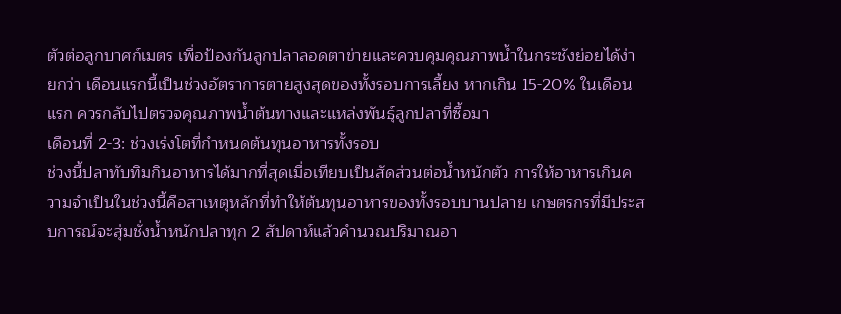ตัวต่อลูกบาศก์เมตร เพื่อป้องกันลูกปลาลอดตาข่ายและควบคุมคุณภาพน้ำในกระชังย่อยได้ง่ายกว่า เดือนแรกนี้เป็นช่วงอัตราการตายสูงสุดของทั้งรอบการเลี้ยง หากเกิน 15-20% ในเดือนแรก ควรกลับไปตรวจคุณภาพน้ำต้นทางและแหล่งพันธุ์ลูกปลาที่ซื้อมา
เดือนที่ 2-3: ช่วงเร่งโตที่กำหนดต้นทุนอาหารทั้งรอบ
ช่วงนี้ปลาทับทิมกินอาหารได้มากที่สุดเมื่อเทียบเป็นสัดส่วนต่อน้ำหนักตัว การให้อาหารเกินความจำเป็นในช่วงนี้คือสาเหตุหลักที่ทำให้ต้นทุนอาหารของทั้งรอบบานปลาย เกษตรกรที่มีประสบการณ์จะสุ่มชั่งน้ำหนักปลาทุก 2 สัปดาห์แล้วคำนวณปริมาณอา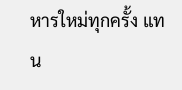หารใหม่ทุกครั้ง แทน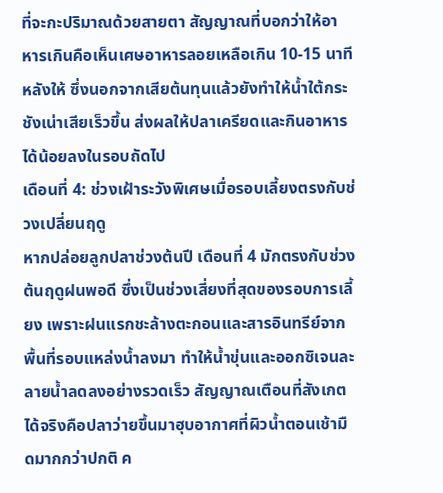ที่จะกะปริมาณด้วยสายตา สัญญาณที่บอกว่าให้อาหารเกินคือเห็นเศษอาหารลอยเหลือเกิน 10-15 นาทีหลังให้ ซึ่งนอกจากเสียต้นทุนแล้วยังทำให้น้ำใต้กระชังเน่าเสียเร็วขึ้น ส่งผลให้ปลาเครียดและกินอาหารได้น้อยลงในรอบถัดไป
เดือนที่ 4: ช่วงเฝ้าระวังพิเศษเมื่อรอบเลี้ยงตรงกับช่วงเปลี่ยนฤดู
หากปล่อยลูกปลาช่วงต้นปี เดือนที่ 4 มักตรงกับช่วงต้นฤดูฝนพอดี ซึ่งเป็นช่วงเสี่ยงที่สุดของรอบการเลี้ยง เพราะฝนแรกชะล้างตะกอนและสารอินทรีย์จากพื้นที่รอบแหล่งน้ำลงมา ทำให้น้ำขุ่นและออกซิเจนละลายน้ำลดลงอย่างรวดเร็ว สัญญาณเตือนที่สังเกตได้จริงคือปลาว่ายขึ้นมาฮุบอากาศที่ผิวน้ำตอนเช้ามืดมากกว่าปกติ ค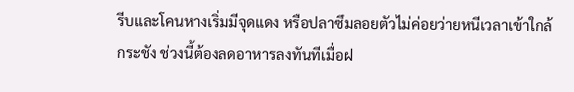รีบและโคนหางเริ่มมีจุดแดง หรือปลาซึมลอยตัวไม่ค่อยว่ายหนีเวลาเข้าใกล้กระชัง ช่วงนี้ต้องลดอาหารลงทันทีเมื่อฝ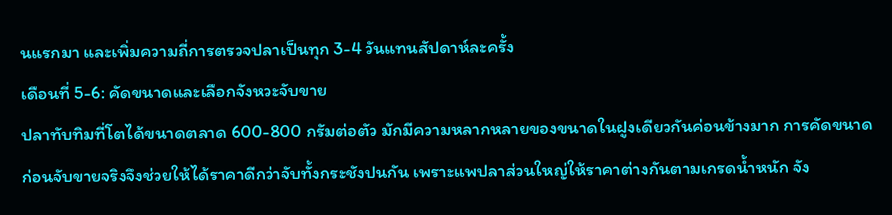นแรกมา และเพิ่มความถี่การตรวจปลาเป็นทุก 3-4 วันแทนสัปดาห์ละครั้ง
เดือนที่ 5-6: คัดขนาดและเลือกจังหวะจับขาย
ปลาทับทิมที่โตได้ขนาดตลาด 600-800 กรัมต่อตัว มักมีความหลากหลายของขนาดในฝูงเดียวกันค่อนข้างมาก การคัดขนาดก่อนจับขายจริงจึงช่วยให้ได้ราคาดีกว่าจับทั้งกระชังปนกัน เพราะแพปลาส่วนใหญ่ให้ราคาต่างกันตามเกรดน้ำหนัก จัง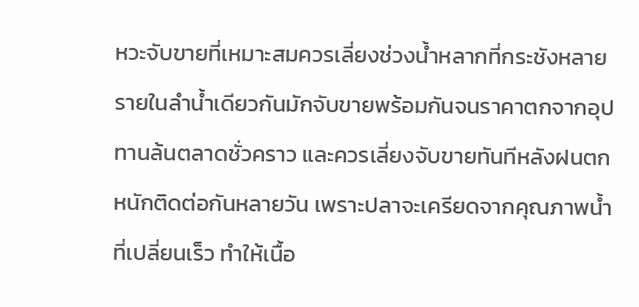หวะจับขายที่เหมาะสมควรเลี่ยงช่วงน้ำหลากที่กระชังหลายรายในลำน้ำเดียวกันมักจับขายพร้อมกันจนราคาตกจากอุปทานล้นตลาดชั่วคราว และควรเลี่ยงจับขายทันทีหลังฝนตกหนักติดต่อกันหลายวัน เพราะปลาจะเครียดจากคุณภาพน้ำที่เปลี่ยนเร็ว ทำให้เนื้อ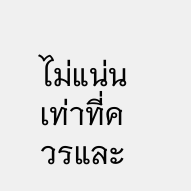ไม่แน่นเท่าที่ควรและ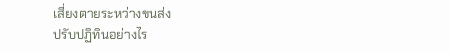เสี่ยงตายระหว่างขนส่ง
ปรับปฏิทินอย่างไร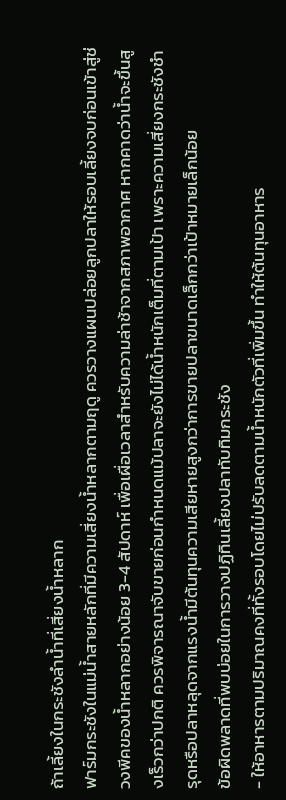ถ้าเลี้ยงในกระชังลำน้ำที่เสี่ยงน้ำหลาก
ฟาร์มกระชังในแม่น้ำสายหลักที่มีความเสี่ยงน้ำหลากตามฤดู ควรวางแผนปล่อยลูกปลาให้รอบเลี้ยงจบก่อนเข้าสู่ช่วงพีคของน้ำหลากอย่างน้อย 3-4 สัปดาห์ เพื่อเผื่อเวลาสำหรับความล่าช้าจากสภาพอากาศ หากคาดว่าน้ำจะขึ้นสูงเร็วกว่าปกติ ควรพิจารณาจับขายก่อนกำหนดแม้ปลาจะยังไม่ได้น้ำหนักเต็มที่ตามเป้า เพราะความเสี่ยงกระชังชำรุดหรือปลาหลุดจากแรงน้ำมีต้นทุนความเสียหายสูงกว่าการขายปลาขนาดเล็กกว่าเป้าหมายเล็กน้อย
ข้อผิดพลาดที่พบบ่อยในการวางปฏิทินเลี้ยงปลาทับทิมกระชัง
- ให้อาหารตามปริมาณคงที่ทั้งรอบโดยไม่ปรับลดตามน้ำหนักตัวที่เพิ่มขึ้น ทำให้ต้นทุนอาหาร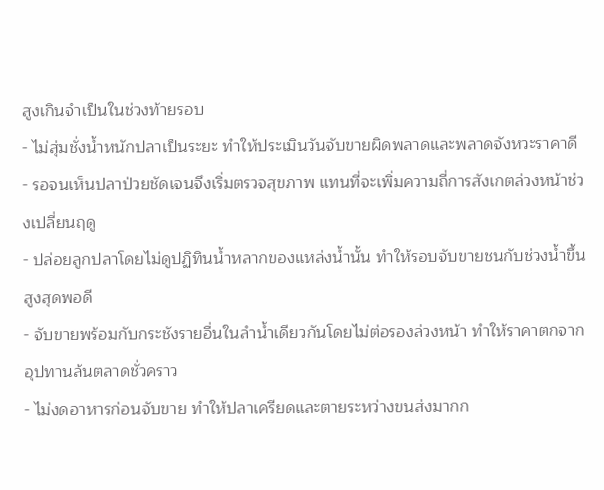สูงเกินจำเป็นในช่วงท้ายรอบ
- ไม่สุ่มชั่งน้ำหนักปลาเป็นระยะ ทำให้ประเมินวันจับขายผิดพลาดและพลาดจังหวะราคาดี
- รอจนเห็นปลาป่วยชัดเจนจึงเริ่มตรวจสุขภาพ แทนที่จะเพิ่มความถี่การสังเกตล่วงหน้าช่วงเปลี่ยนฤดู
- ปล่อยลูกปลาโดยไม่ดูปฏิทินน้ำหลากของแหล่งน้ำนั้น ทำให้รอบจับขายชนกับช่วงน้ำขึ้นสูงสุดพอดี
- จับขายพร้อมกับกระชังรายอื่นในลำน้ำเดียวกันโดยไม่ต่อรองล่วงหน้า ทำให้ราคาตกจากอุปทานล้นตลาดชั่วคราว
- ไม่งดอาหารก่อนจับขาย ทำให้ปลาเครียดและตายระหว่างขนส่งมากก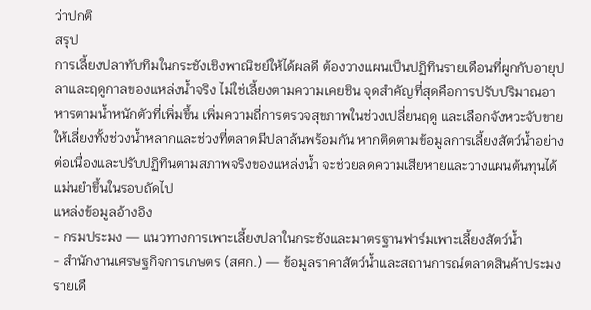ว่าปกติ
สรุป
การเลี้ยงปลาทับทิมในกระชังเชิงพาณิชย์ให้ได้ผลดี ต้องวางแผนเป็นปฏิทินรายเดือนที่ผูกกับอายุปลาและฤดูกาลของแหล่งน้ำจริง ไม่ใช่เลี้ยงตามความเคยชิน จุดสำคัญที่สุดคือการปรับปริมาณอาหารตามน้ำหนักตัวที่เพิ่มขึ้น เพิ่มความถี่การตรวจสุขภาพในช่วงเปลี่ยนฤดู และเลือกจังหวะจับขายให้เลี่ยงทั้งช่วงน้ำหลากและช่วงที่ตลาดมีปลาล้นพร้อมกัน หากติดตามข้อมูลการเลี้ยงสัตว์น้ำอย่างต่อเนื่องและปรับปฏิทินตามสภาพจริงของแหล่งน้ำ จะช่วยลดความเสียหายและวางแผนต้นทุนได้แม่นยำขึ้นในรอบถัดไป
แหล่งข้อมูลอ้างอิง
- กรมประมง — แนวทางการเพาะเลี้ยงปลาในกระชังและมาตรฐานฟาร์มเพาะเลี้ยงสัตว์น้ำ
- สำนักงานเศรษฐกิจการเกษตร (สศก.) — ข้อมูลราคาสัตว์น้ำและสถานการณ์ตลาดสินค้าประมงรายเดื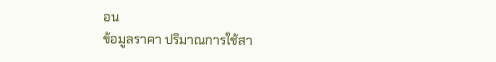อน
ข้อมูลราคา ปริมาณการใช้สา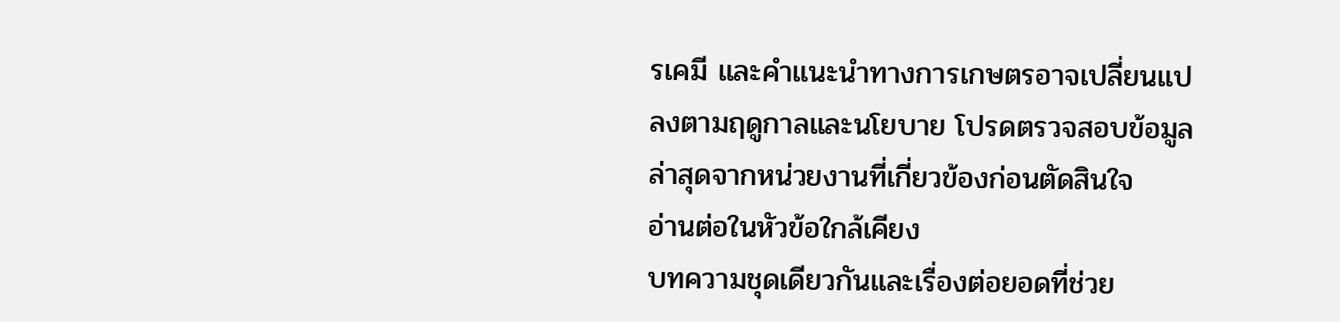รเคมี และคำแนะนำทางการเกษตรอาจเปลี่ยนแปลงตามฤดูกาลและนโยบาย โปรดตรวจสอบข้อมูลล่าสุดจากหน่วยงานที่เกี่ยวข้องก่อนตัดสินใจ
อ่านต่อในหัวข้อใกล้เคียง
บทความชุดเดียวกันและเรื่องต่อยอดที่ช่วย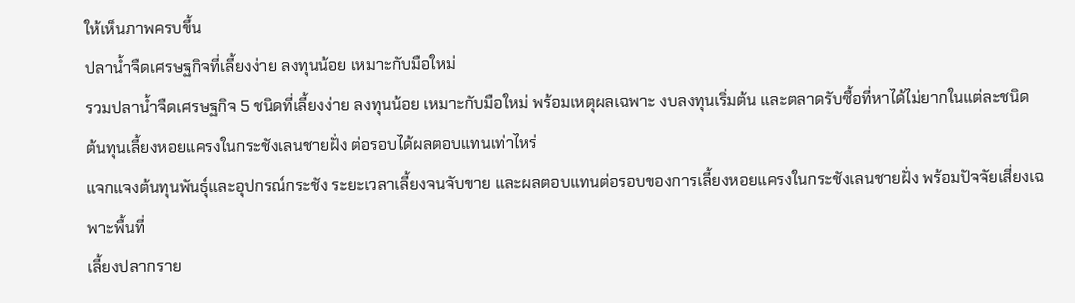ให้เห็นภาพครบขึ้น
ปลาน้ำจืดเศรษฐกิจที่เลี้ยงง่าย ลงทุนน้อย เหมาะกับมือใหม่
รวมปลาน้ำจืดเศรษฐกิจ 5 ชนิดที่เลี้ยงง่าย ลงทุนน้อย เหมาะกับมือใหม่ พร้อมเหตุผลเฉพาะ งบลงทุนเริ่มต้น และตลาดรับซื้อที่หาได้ไม่ยากในแต่ละชนิด
ต้นทุนเลี้ยงหอยแครงในกระชังเลนชายฝั่ง ต่อรอบได้ผลตอบแทนเท่าไหร่
แจกแจงต้นทุนพันธุ์และอุปกรณ์กระชัง ระยะเวลาเลี้ยงจนจับขาย และผลตอบแทนต่อรอบของการเลี้ยงหอยแครงในกระชังเลนชายฝั่ง พร้อมปัจจัยเสี่ยงเฉพาะพื้นที่
เลี้ยงปลากราย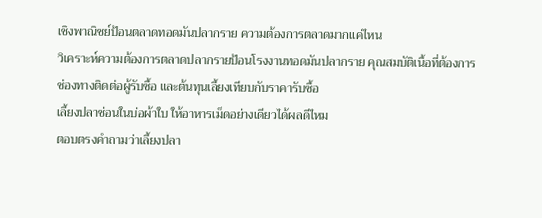เชิงพาณิชย์ป้อนตลาดทอดมันปลากราย ความต้องการตลาดมากแค่ไหน
วิเคราะห์ความต้องการตลาดปลากรายป้อนโรงงานทอดมันปลากราย คุณสมบัติเนื้อที่ต้องการ ช่องทางติดต่อผู้รับซื้อ และต้นทุนเลี้ยงเทียบกับราคารับซื้อ
เลี้ยงปลาช่อนในบ่อผ้าใบ ให้อาหารเม็ดอย่างเดียวได้ผลดีไหม
ตอบตรงคำถามว่าเลี้ยงปลา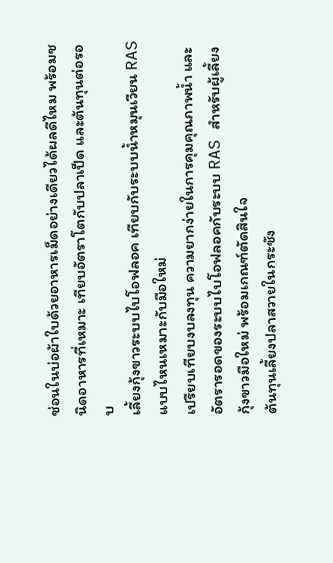ช่อนในบ่อผ้าใบด้วยอาหารเม็ดอย่างเดียวได้ผลดีไหม พร้อมชนิดอาหารที่เหมาะ เทียบอัตราโตกับปลาเป็ด และต้นทุนต่อรอบ
เลี้ยงกุ้งขาวระบบไบโอฟลอค เทียบกับระบบน้ำหมุนเวียน RAS แบบไหนเหมาะกับมือใหม่
เปรียบเทียบงบลงทุน ความยากง่ายในการคุมคุณภาพน้ำ และอัตรารอดของระบบไบโอฟลอคกับระบบ RAS สำหรับผู้เลี้ยงกุ้งขาวมือใหม่ พร้อมเกณฑ์ตัดสินใจ
ต้นทุนเลี้ยงปลาสวายในกระชัง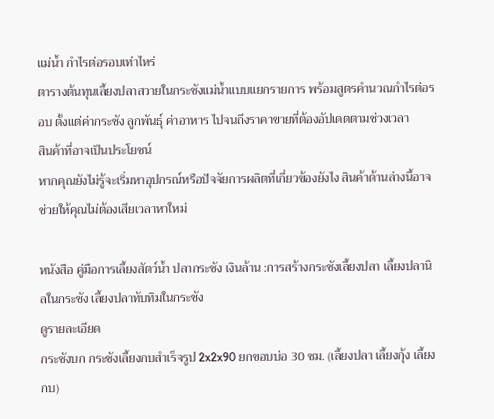แม่น้ำ กำไรต่อรอบเท่าไหร่
ตารางต้นทุนเลี้ยงปลาสวายในกระชังแม่น้ำแบบแยกรายการ พร้อมสูตรคำนวณกำไรต่อรอบ ตั้งแต่ค่ากระชัง ลูกพันธุ์ ค่าอาหาร ไปจนถึงราคาขายที่ต้องอัปเดตตามช่วงเวลา
สินค้าที่อาจเป็นประโยชน์
หากคุณยังไม่รู้จะเริ่มหาอุปกรณ์หรือปัจจัยการผลิตที่เกี่ยวข้องยังไง สินค้าด้านล่างนี้อาจช่วยให้คุณไม่ต้องเสียเวลาหาใหม่

หนังสือ คู่มือการเลี้ยงสัตว์น้ำ ปลากระชัง เงินล้าน :การสร้างกระชังเลี้ยงปลา เลี้ยงปลานิลในกระชัง เลี้ยงปลาทับทิมในกระชัง
ดูรายละเอียด
กระชังบก กระชังเลี้ยงกบสำเร็จรูป 2x2x90 ยกขอบบ่อ 30 ซม. (เลี้ยงปลา เลี้ยงกุ้ง เลี้ยงกบ)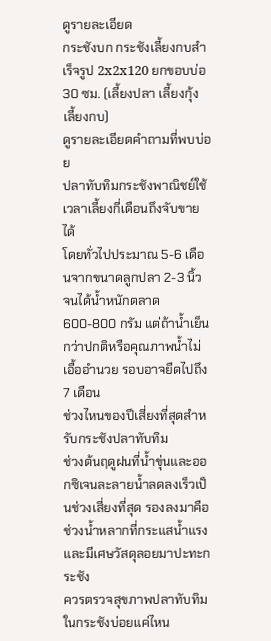ดูรายละเอียด
กระชังบก กระชังเลี้ยงกบสำเร็จรูป 2x2x120 ยกขอบบ่อ 30 ซม. (เลี้ยงปลา เลี้ยงกุ้ง เลี้ยงกบ)
ดูรายละเอียดคำถามที่พบบ่อย
ปลาทับทิมกระชังพาณิชย์ใช้เวลาเลี้ยงกี่เดือนถึงจับขายได้
โดยทั่วไปประมาณ 5-6 เดือนจากขนาดลูกปลา 2-3 นิ้ว จนได้น้ำหนักตลาด 600-800 กรัม แต่ถ้าน้ำเย็นกว่าปกติหรือคุณภาพน้ำไม่เอื้ออำนวย รอบอาจยืดไปถึง 7 เดือน
ช่วงไหนของปีเสี่ยงที่สุดสำหรับกระชังปลาทับทิม
ช่วงต้นฤดูฝนที่น้ำขุ่นและออกซิเจนละลายน้ำลดลงเร็วเป็นช่วงเสี่ยงที่สุด รองลงมาคือช่วงน้ำหลากที่กระแสน้ำแรงและมีเศษวัสดุลอยมาปะทะกระชัง
ควรตรวจสุขภาพปลาทับทิมในกระชังบ่อยแค่ไหน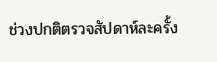ช่วงปกติตรวจสัปดาห์ละครั้ง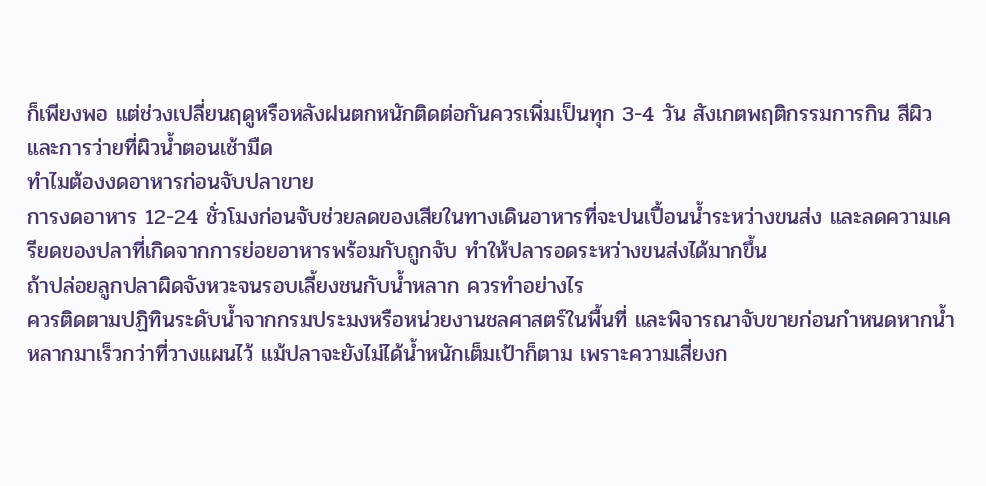ก็เพียงพอ แต่ช่วงเปลี่ยนฤดูหรือหลังฝนตกหนักติดต่อกันควรเพิ่มเป็นทุก 3-4 วัน สังเกตพฤติกรรมการกิน สีผิว และการว่ายที่ผิวน้ำตอนเช้ามืด
ทำไมต้องงดอาหารก่อนจับปลาขาย
การงดอาหาร 12-24 ชั่วโมงก่อนจับช่วยลดของเสียในทางเดินอาหารที่จะปนเปื้อนน้ำระหว่างขนส่ง และลดความเครียดของปลาที่เกิดจากการย่อยอาหารพร้อมกับถูกจับ ทำให้ปลารอดระหว่างขนส่งได้มากขึ้น
ถ้าปล่อยลูกปลาผิดจังหวะจนรอบเลี้ยงชนกับน้ำหลาก ควรทำอย่างไร
ควรติดตามปฏิทินระดับน้ำจากกรมประมงหรือหน่วยงานชลศาสตร์ในพื้นที่ และพิจารณาจับขายก่อนกำหนดหากน้ำหลากมาเร็วกว่าที่วางแผนไว้ แม้ปลาจะยังไม่ได้น้ำหนักเต็มเป้าก็ตาม เพราะความเสี่ยงก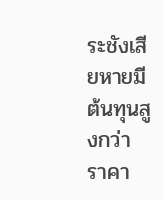ระชังเสียหายมีต้นทุนสูงกว่า
ราคา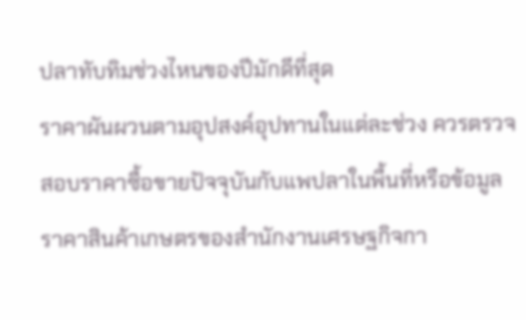ปลาทับทิมช่วงไหนของปีมักดีที่สุด
ราคาผันผวนตามอุปสงค์อุปทานในแต่ละช่วง ควรตรวจสอบราคาซื้อขายปัจจุบันกับแพปลาในพื้นที่หรือข้อมูลราคาสินค้าเกษตรของสำนักงานเศรษฐกิจกา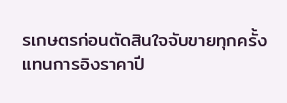รเกษตรก่อนตัดสินใจจับขายทุกครั้ง แทนการอิงราคาปี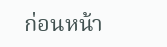ก่อนหน้า